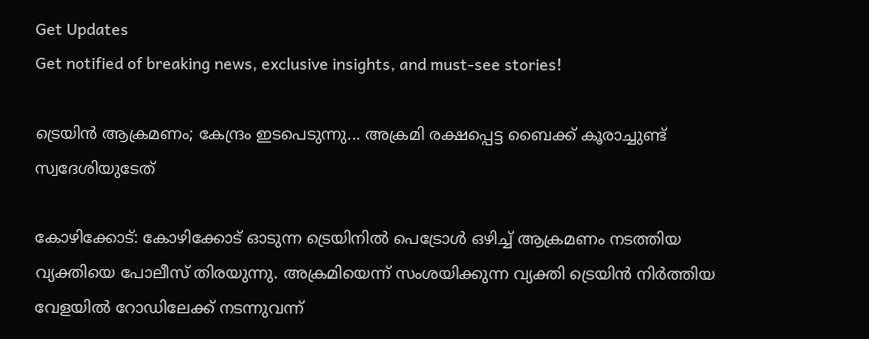Get Updates
Get notified of breaking news, exclusive insights, and must-see stories!

ട്രെയിന്‍ ആക്രമണം; കേന്ദ്രം ഇടപെടുന്നു... അക്രമി രക്ഷപ്പെട്ട ബൈക്ക് കൂരാച്ചുണ്ട് സ്വദേശിയുടേത്

കോഴിക്കോട്: കോഴിക്കോട് ഓടുന്ന ട്രെയിനില്‍ പെട്രോള്‍ ഒഴിച്ച് ആക്രമണം നടത്തിയ വ്യക്തിയെ പോലീസ് തിരയുന്നു. അക്രമിയെന്ന് സംശയിക്കുന്ന വ്യക്തി ട്രെയിന്‍ നിര്‍ത്തിയ വേളയില്‍ റോഡിലേക്ക് നടന്നുവന്ന്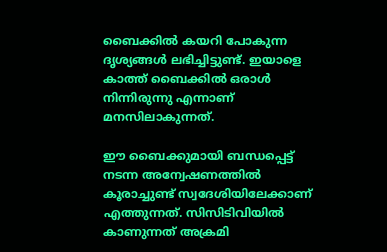ബൈക്കില്‍ കയറി പോകുന്ന ദൃശ്യങ്ങള്‍ ലഭിച്ചിട്ടുണ്ട്. ഇയാളെ കാത്ത് ബൈക്കില്‍ ഒരാള്‍ നിന്നിരുന്നു എന്നാണ് മനസിലാകുന്നത്.

ഈ ബൈക്കുമായി ബന്ധപ്പെട്ട് നടന്ന അന്വേഷണത്തില്‍ കൂരാച്ചുണ്ട് സ്വദേശിയിലേക്കാണ് എത്തുന്നത്. സിസിടിവിയില്‍ കാണുന്നത് അക്രമി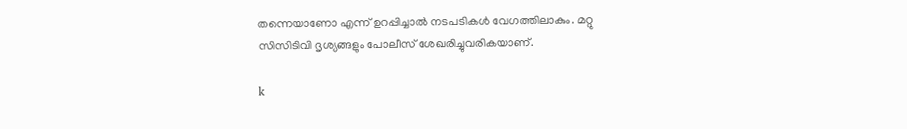തന്നെയാണോ എന്ന് ഉറപ്പിച്ചാല്‍ നടപടികള്‍ വേഗത്തിലാകും. മറ്റു സിസിടിവി ദൃശ്യങ്ങളും പോലീസ് ശേഖരിച്ചുവരികയാണ്.

k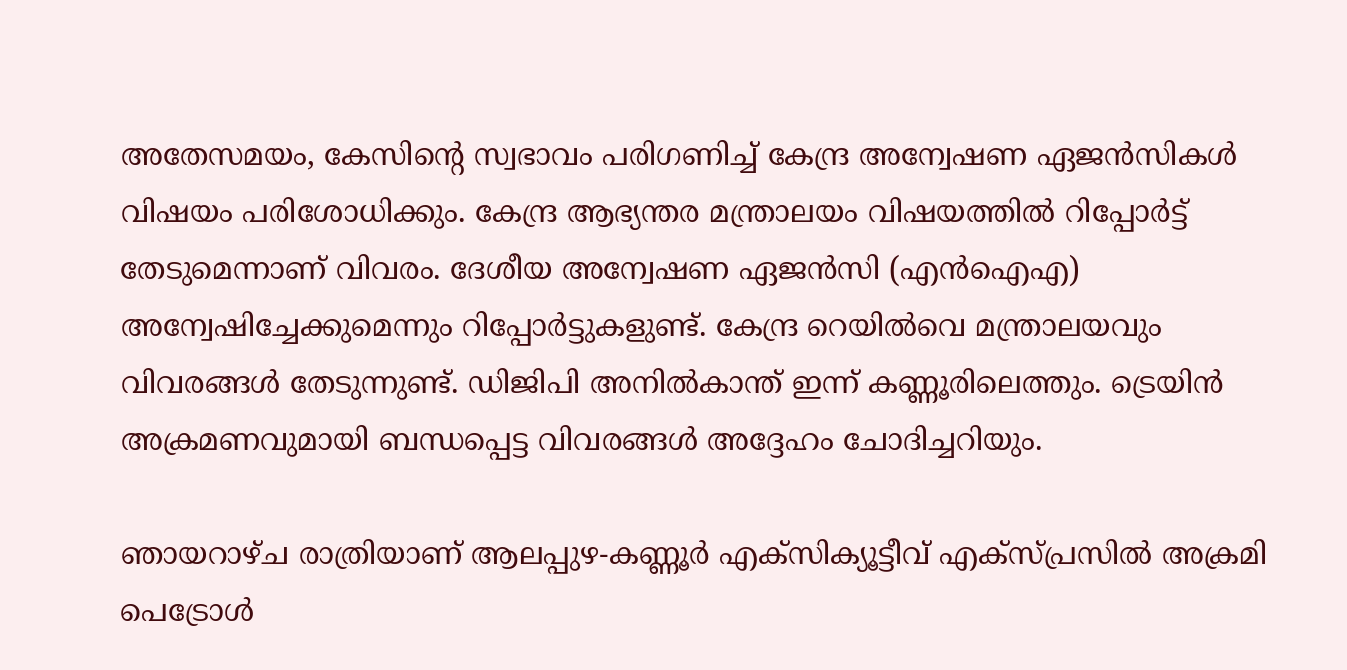അതേസമയം, കേസിന്റെ സ്വഭാവം പരിഗണിച്ച് കേന്ദ്ര അന്വേഷണ ഏജന്‍സികള്‍ വിഷയം പരിശോധിക്കും. കേന്ദ്ര ആഭ്യന്തര മന്ത്രാലയം വിഷയത്തില്‍ റിപ്പോര്‍ട്ട് തേടുമെന്നാണ് വിവരം. ദേശീയ അന്വേഷണ ഏജന്‍സി (എന്‍ഐഎ) അന്വേഷിച്ചേക്കുമെന്നും റിപ്പോര്‍ട്ടുകളുണ്ട്. കേന്ദ്ര റെയില്‍വെ മന്ത്രാലയവും വിവരങ്ങള്‍ തേടുന്നുണ്ട്. ഡിജിപി അനില്‍കാന്ത് ഇന്ന് കണ്ണൂരിലെത്തും. ട്രെയിന്‍ അക്രമണവുമായി ബന്ധപ്പെട്ട വിവരങ്ങള്‍ അദ്ദേഹം ചോദിച്ചറിയും.

ഞായറാഴ്ച രാത്രിയാണ് ആലപ്പുഴ-കണ്ണൂര്‍ എക്‌സിക്യൂട്ടീവ് എക്‌സ്പ്രസില്‍ അക്രമി പെട്രോള്‍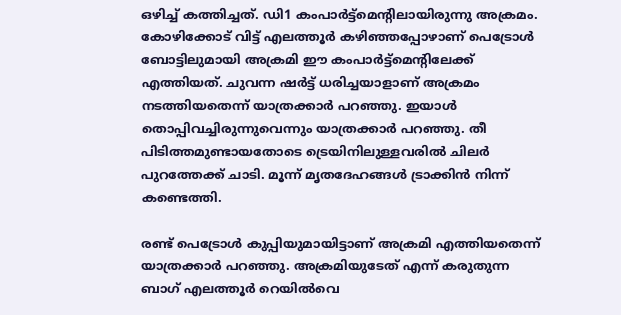ഒഴിച്ച് കത്തിച്ചത്. ഡി1 കംപാര്‍ട്ട്‌മെന്റിലായിരുന്നു അക്രമം. കോഴിക്കോട് വിട്ട് എലത്തൂര്‍ കഴിഞ്ഞപ്പോഴാണ് പെട്രോള്‍ ബോട്ടിലുമായി അക്രമി ഈ കംപാര്‍ട്ട്‌മെന്റിലേക്ക് എത്തിയത്. ചുവന്ന ഷര്‍ട്ട് ധരിച്ചയാളാണ് അക്രമം നടത്തിയതെന്ന് യാത്രക്കാര്‍ പറഞ്ഞു. ഇയാള്‍ തൊപ്പിവച്ചിരുന്നുവെന്നും യാത്രക്കാര്‍ പറഞ്ഞു. തീ പിടിത്തമുണ്ടായതോടെ ട്രെയിനിലുള്ളവരില്‍ ചിലര്‍ പുറത്തേക്ക് ചാടി. മൂന്ന് മൃതദേഹങ്ങള്‍ ട്രാക്കിന്‍ നിന്ന് കണ്ടെത്തി.

രണ്ട് പെട്രോള്‍ കുപ്പിയുമായിട്ടാണ് അക്രമി എത്തിയതെന്ന് യാത്രക്കാര്‍ പറഞ്ഞു. അക്രമിയുടേത് എന്ന് കരുതുന്ന ബാഗ് എലത്തൂര്‍ റെയില്‍വെ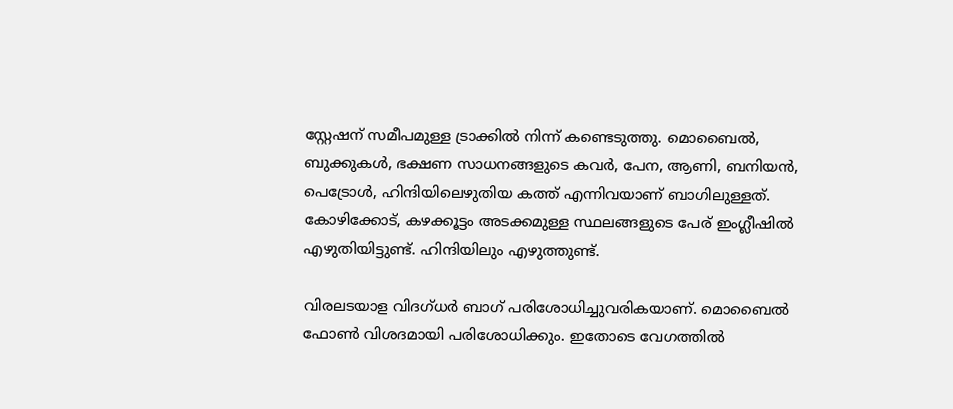സ്റ്റേഷന് സമീപമുള്ള ട്രാക്കില്‍ നിന്ന് കണ്ടെടുത്തു. മൊബൈല്‍, ബുക്കുകള്‍, ഭക്ഷണ സാധനങ്ങളുടെ കവര്‍, പേന, ആണി, ബനിയന്‍, പെട്രോള്‍, ഹിന്ദിയിലെഴുതിയ കത്ത് എന്നിവയാണ് ബാഗിലുള്ളത്. കോഴിക്കോട്, കഴക്കൂട്ടം അടക്കമുള്ള സ്ഥലങ്ങളുടെ പേര് ഇംഗ്ലീഷില്‍ എഴുതിയിട്ടുണ്ട്. ഹിന്ദിയിലും എഴുത്തുണ്ട്.

വിരലടയാള വിദഗ്ധര്‍ ബാഗ് പരിശോധിച്ചുവരികയാണ്. മൊബൈല്‍ ഫോണ്‍ വിശദമായി പരിശോധിക്കും. ഇതോടെ വേഗത്തില്‍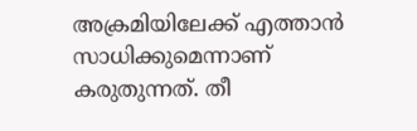അക്രമിയിലേക്ക് എത്താന്‍ സാധിക്കുമെന്നാണ് കരുതുന്നത്. തീ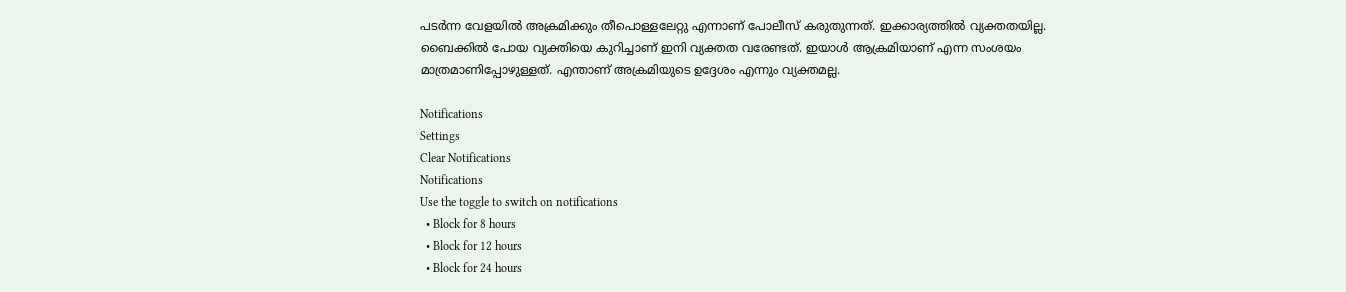പടര്‍ന്ന വേളയില്‍ അക്രമിക്കും തീപൊള്ളലേറ്റു എന്നാണ് പോലീസ് കരുതുന്നത്. ഇക്കാര്യത്തില്‍ വ്യക്തതയില്ല. ബൈക്കില്‍ പോയ വ്യക്തിയെ കുറിച്ചാണ് ഇനി വ്യക്തത വരേണ്ടത്. ഇയാള്‍ ആക്രമിയാണ് എന്ന സംശയം മാത്രമാണിപ്പോഴുള്ളത്. എന്താണ് അക്രമിയുടെ ഉദ്ദേശം എന്നും വ്യക്തമല്ല.

Notifications
Settings
Clear Notifications
Notifications
Use the toggle to switch on notifications
  • Block for 8 hours
  • Block for 12 hours
  • Block for 24 hours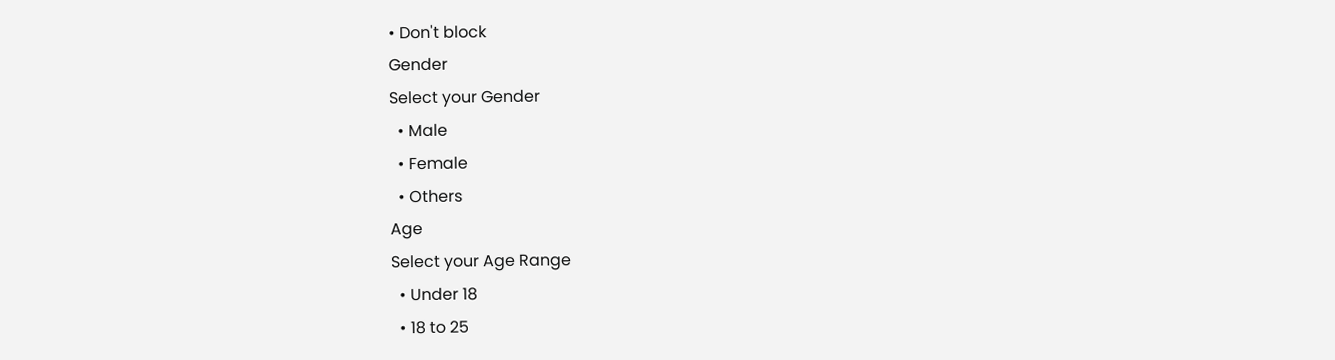• Don't block
Gender
Select your Gender
  • Male
  • Female
  • Others
Age
Select your Age Range
  • Under 18
  • 18 to 25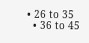• 26 to 35
  • 36 to 45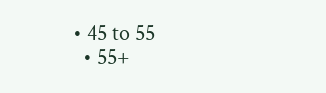• 45 to 55
  • 55+